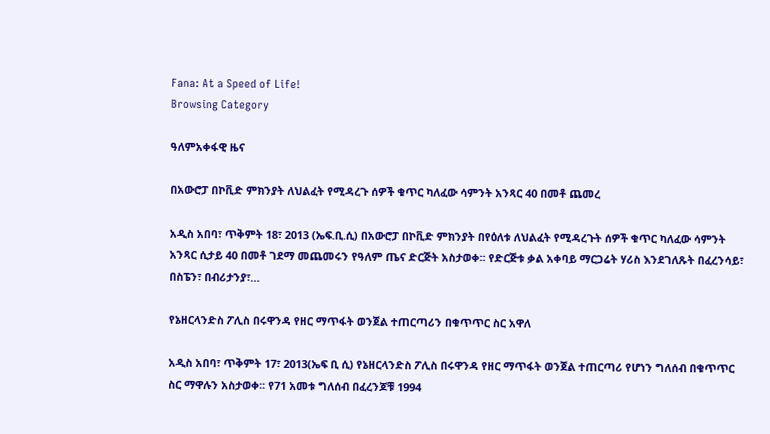Fana: At a Speed of Life!
Browsing Category

ዓለምአቀፋዊ ዜና

በአውሮፓ በኮቪድ ምክንያት ለህልፈት የሚዳረጉ ሰዎች ቁጥር ካለፈው ሳምንት አንጻር 40 በመቶ ጨመረ

አዲስ አበባ፣ ጥቅምት 18፣ 2013 (ኤፍ.ቢ.ሲ) በአውሮፓ በኮቪድ ምክንያት በየዕለቱ ለህልፈት የሚዳረጉት ሰዎች ቁጥር ካለፈው ሳምንት አንጻር ሲታይ 40 በመቶ ገደማ መጨመሩን የዓለም ጤና ድርጅት አስታወቀ፡፡ የድርጅቱ ቃል አቀባይ ማርጋሬት ሃሪስ እንደገለጹት በፈረንሳይ፣ በስፔን፣ በብሪታንያ፣…

የኔዘርላንድስ ፖሊስ በሩዋንዳ የዘር ማጥፋት ወንጀል ተጠርጣሪን በቁጥጥር ስር አዋለ

አዲስ አበባ፣ ጥቅምት 17፣ 2013(ኤፍ ቢ ሲ) የኔዘርላንድስ ፖሊስ በሩዋንዳ የዘር ማጥፋት ወንጀል ተጠርጣሪ የሆነን ግለሰብ በቁጥጥር ስር ማዋሉን አስታወቀ፡፡ የ71 አመቱ ግለሰብ በፈረንጆቹ 1994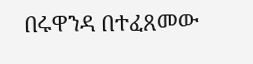በሩዋንዳ በተፈጸመው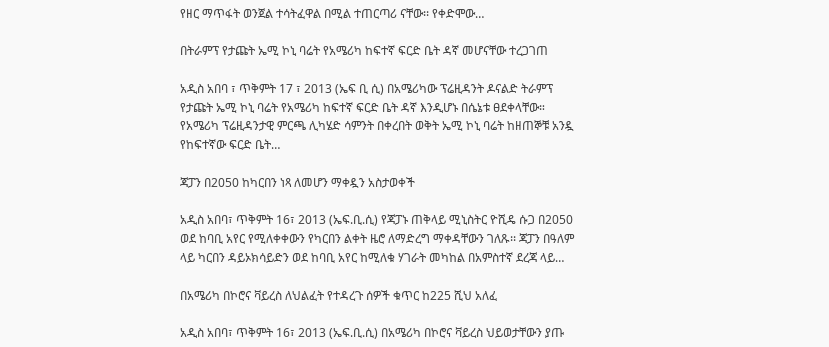የዘር ማጥፋት ወንጀል ተሳትፈዋል በሚል ተጠርጣሪ ናቸው፡፡ የቀድሞው…

በትራምፕ የታጩት ኤሚ ኮኒ ባሬት የአሜሪካ ከፍተኛ ፍርድ ቤት ዳኛ መሆናቸው ተረጋገጠ

አዲስ አበባ ፣ ጥቅምት 17 ፣ 2013 (ኤፍ ቢ ሲ) በአሜሪካው ፕሬዚዳንት ዶናልድ ትራምፕ የታጩት ኤሚ ኮኒ ባሬት የአሜሪካ ከፍተኛ ፍርድ ቤት ዳኛ እንዲሆኑ በሴኔቱ ፀደቀላቸው። የአሜሪካ ፕሬዚዳንታዊ ምርጫ ሊካሄድ ሳምንት በቀረበት ወቅት ኤሚ ኮኒ ባሬት ከዘጠኞቹ አንዷ የከፍተኛው ፍርድ ቤት…

ጃፓን በ2050 ከካርበን ነጻ ለመሆን ማቀዷን አስታወቀች

አዲስ አበባ፣ ጥቅምት 16፣ 2013 (ኤፍ.ቢ.ሲ) የጃፓኑ ጠቅላይ ሚኒስትር ዮሺዴ ሱጋ በ2050 ወደ ከባቢ አየር የሚለቀቀውን የካርበን ልቀት ዜሮ ለማድረግ ማቀዳቸውን ገለጹ፡፡ ጃፓን በዓለም ላይ ካርበን ዳይኦክሳይድን ወደ ከባቢ አየር ከሚለቁ ሃገራት መካከል በአምስተኛ ደረጃ ላይ…

በአሜሪካ በኮሮና ቫይረስ ለህልፈት የተዳረጉ ሰዎች ቁጥር ከ225 ሺህ አለፈ

አዲስ አበባ፣ ጥቅምት 16፣ 2013 (ኤፍ.ቢ.ሲ) በአሜሪካ በኮሮና ቫይረስ ህይወታቸውን ያጡ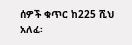ሰዎች ቁጥር ከ225 ሺህ አለፈ፡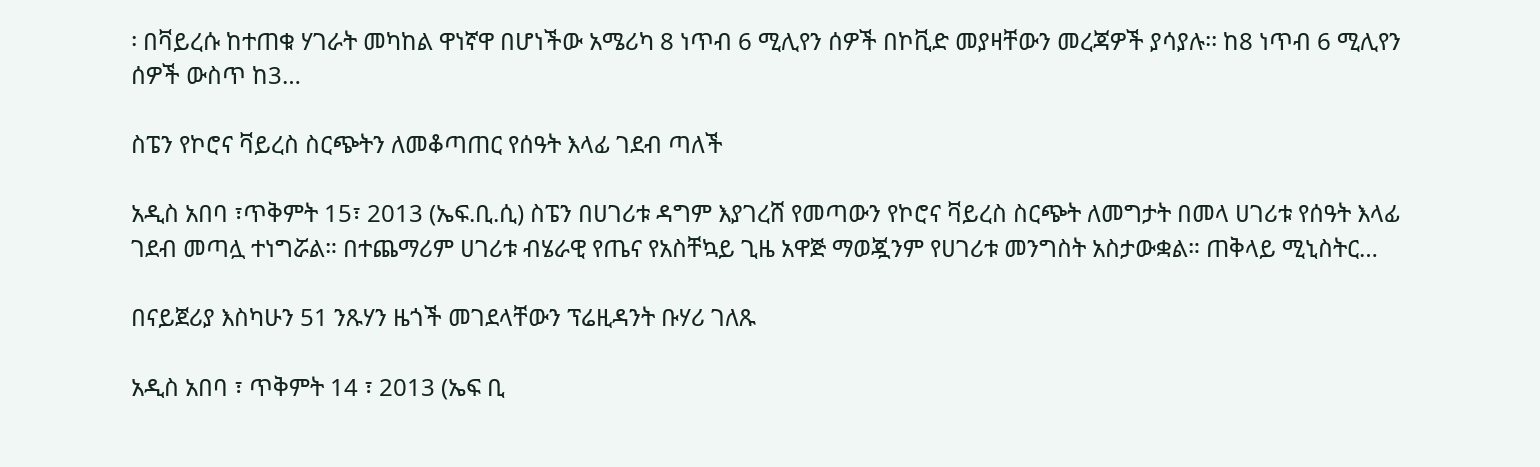፡ በቫይረሱ ከተጠቁ ሃገራት መካከል ዋነኛዋ በሆነችው አሜሪካ 8 ነጥብ 6 ሚሊየን ሰዎች በኮቪድ መያዛቸውን መረጃዎች ያሳያሉ፡፡ ከ8 ነጥብ 6 ሚሊየን ሰዎች ውስጥ ከ3…

ስፔን የኮሮና ቫይረስ ስርጭትን ለመቆጣጠር የሰዓት እላፊ ገደብ ጣለች

አዲስ አበባ ፣ጥቅምት 15፣ 2013 (ኤፍ.ቢ.ሲ) ስፔን በሀገሪቱ ዳግም እያገረሸ የመጣውን የኮሮና ቫይረስ ስርጭት ለመግታት በመላ ሀገሪቱ የሰዓት እላፊ ገደብ መጣሏ ተነግሯል። በተጨማሪም ሀገሪቱ ብሄራዊ የጤና የአስቸኳይ ጊዜ አዋጅ ማወጇንም የሀገሪቱ መንግስት አስታውቋል። ጠቅላይ ሚኒስትር…

በናይጀሪያ እስካሁን 51 ንጹሃን ዜጎች መገደላቸውን ፕሬዚዳንት ቡሃሪ ገለጹ

አዲስ አበባ ፣ ጥቅምት 14 ፣ 2013 (ኤፍ ቢ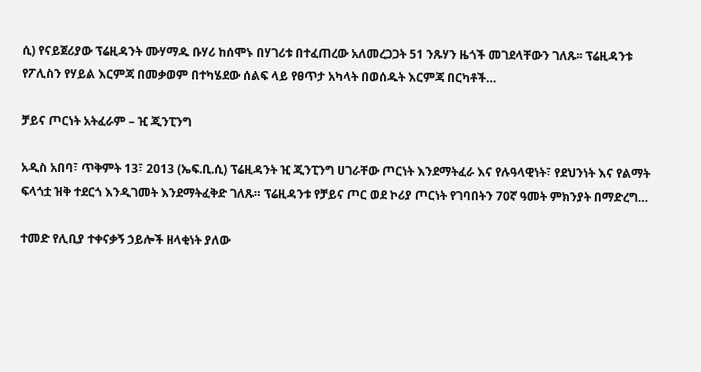ሲ) የናይጀሪያው ፕሬዚዳንት ሙሃማዱ ቡሃሪ ከሰሞኑ በሃገሪቱ በተፈጠረው አለመረጋጋት 51 ንጹሃን ዜጎች መገደላቸውን ገለጹ፡፡ ፕሬዚዳንቱ የፖሊስን የሃይል እርምጃ በመቃወም በተካሄደው ሰልፍ ላይ የፀጥታ አካላት በወሰዱት እርምጃ በርካቶች…

ቻይና ጦርነት አትፈራም – ዢ ጂንፒንግ

አዲስ አበባ፣ ጥቅምት 13፣ 2013 (ኤፍ.ቢ.ሲ) ፕሬዚዳንት ዢ ጂንፒንግ ሀገራቸው ጦርነት እንደማትፈራ እና የሉዓላዊነት፣ የደህንነት እና የልማት ፍላጎቷ ዝቅ ተደርጎ እንዲገመት እንደማትፈቅድ ገለጹ። ፕሬዚዳንቱ የቻይና ጦር ወደ ኮሪያ ጦርነት የገባበትን 70ኛ ዓመት ምክንያት በማድረግ…

ተመድ የሊቢያ ተቀናቃኝ ኃይሎች ዘላቂነት ያለው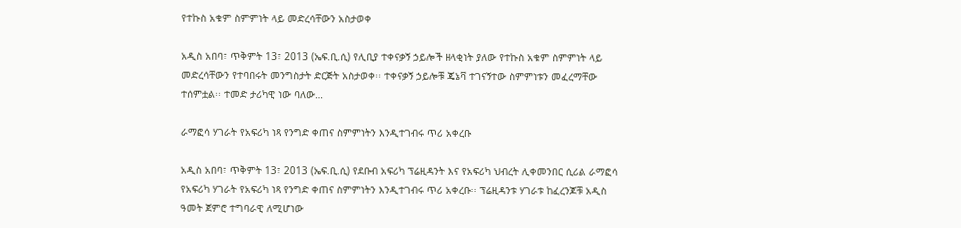የተኩስ አቁም ስምምነት ላይ መድረሳቸውን አስታወቀ

አዲስ አበባ፣ ጥቅምት 13፣ 2013 (ኤፍ.ቢ.ሲ) የሊቢያ ተቀናቃኝ ኃይሎች ዘላቂነት ያለው የተኩስ አቁም ስምምነት ላይ መድረሳቸውን የተባበሩት መንግስታት ድርጅት አስታወቀ፡፡ ተቀናቃኝ ኃይሎቹ ጄኔቫ ተገናኝተው ስምምነቱን መፈረማቸው ተሰምቷል፡፡ ተመድ ታሪካዊ ነው ባለው…

ራማፎሳ ሃገራት የአፍሪካ ነጻ የንግድ ቀጠና ስምምነትን እንዲተገብሩ ጥሪ አቀረቡ

አዲስ አበባ፣ ጥቅምት 13፣ 2013 (ኤፍ.ቢ.ሲ) የደቡብ አፍሪካ ፕሬዚዳንት እና የአፍሪካ ህብረት ሊቀመንበር ሲሪል ራማፎሳ የአፍሪካ ሃገራት የአፍሪካ ነጻ የንግድ ቀጠና ስምምነትን እንዲተገብሩ ጥሪ አቀረቡ፡፡ ፕሬዚዳንቱ ሃገራቱ ከፈረንጆቹ አዲስ ዓመት ጀምሮ ተግባራዊ ለሚሆነው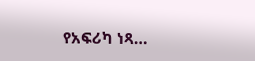የአፍሪካ ነጻ…